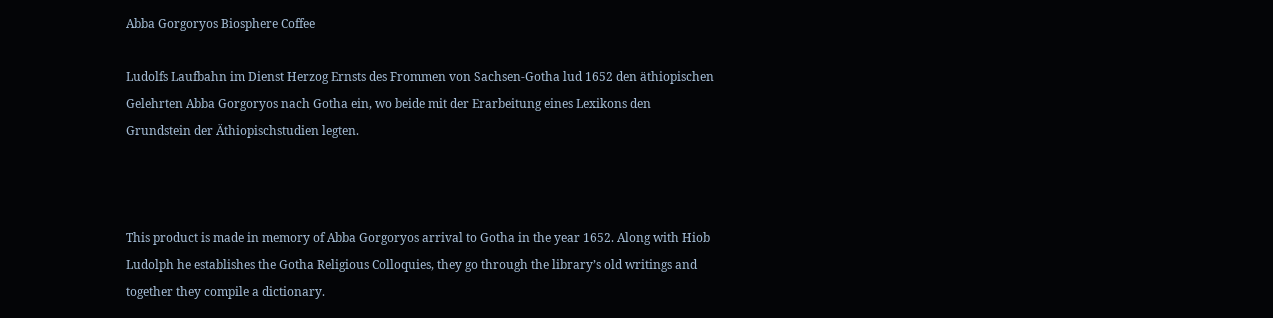Abba Gorgoryos Biosphere Coffee

Ludolfs Laufbahn im Dienst Herzog Ernsts des Frommen von Sachsen-Gotha lud 1652 den äthiopischen Gelehrten Abba Gorgoryos nach Gotha ein, wo beide mit der Erarbeitung eines Lexikons den Grundstein der Äthiopischstudien legten.



This product is made in memory of Abba Gorgoryos arrival to Gotha in the year 1652. Along with Hiob Ludolph he establishes the Gotha Religious Colloquies, they go through the library’s old writings and together they compile a dictionary.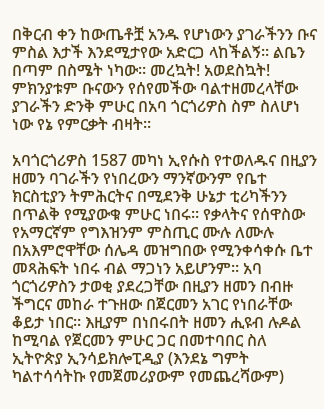በቅርብ ቀን ከውጤቶቿ አንዱ የሆነውን ያገራችንን ቡና ምስል እታች እንደሚታየው አድርጋ ላከችልኝ። ልቤን በጣም በስሜት ነካው። መረኳት! አወደስኳት! ምክንያቱም ቡናውን የሰየመችው ባልተዘመረላቸው ያገራችን ድንቅ ምሁር በአባ ጎርጎሪዎስ ስም ስለሆነ ነው የኔ የምርቃት ብዛት።

አባጎርጎሪዎስ 1587 መካነ ኢየሱስ የተወለዱና በዚያን ዘመን ባገራችን የነበረውን ማንኛውንም የቤተ ክርስቲያን ትምሕርትና በሚደንቅ ሁኔታ ቲሪካችንን በጥልቅ የሚያውቁ ምሁር ነበሩ። የቃላትና የሰዋስው የአማርኛም የግእዝንም ምስጢር ሙሉ ለሙሉ በአእምሮዋቸው ሰሌዳ መዝግበው የሚንቀሳቀሱ ቤተ መጻሕፍት ነበሩ ብል ማጋነን አይሆንም። አባ ጎርጎሪዎስን ታወቂ ያደረጋቸው በዚያን ዘመን በብዙ ችግርና መከራ ተጉዘው በጀርመን አገር የነበራቸው ቆይታ ነበር። እዚያም በነበሩበት ዘመን ሒዩብ ሉዶል ከሚባል የጀርመን ምሁር ጋር በመተባበር ስለ ኢትዮጵያ ኢንሳይክሎፒዲያ (እንደኔ ግምት ካልተሳሳትኩ የመጀመሪያውም የመጨረሻውም)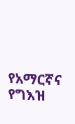የአማርኛና የግእዝ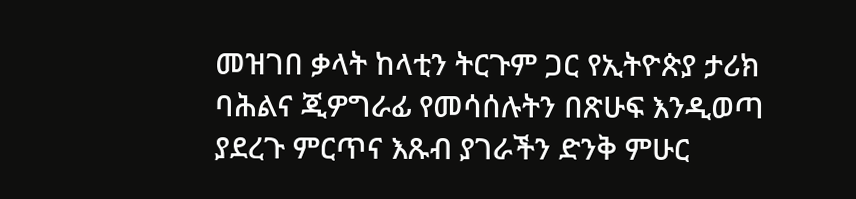መዝገበ ቃላት ከላቲን ትርጉም ጋር የኢትዮጵያ ታሪክ ባሕልና ጂዎግራፊ የመሳሰሉትን በጽሁፍ እንዲወጣ ያደረጉ ምርጥና እጹብ ያገራችን ድንቅ ምሁር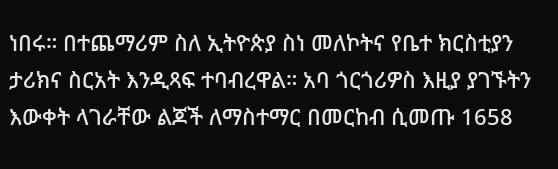ነበሩ። በተጨማሪም ስለ ኢትዮጵያ ስነ መለኮትና የቤተ ክርስቲያን ታሪክና ስርአት እንዲጻፍ ተባብረዋል። አባ ጎርጎሪዎስ እዚያ ያገኙትን እውቀት ላገራቸው ልጆች ለማስተማር በመርከብ ሲመጡ 1658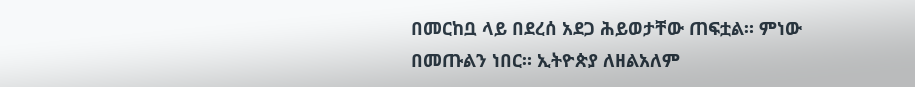በመርከቧ ላይ በደረሰ አደጋ ሕይወታቸው ጠፍቷል። ምነው በመጡልን ነበር። ኢትዮጵያ ለዘልአለም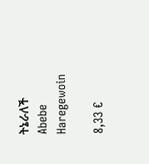ትኔራለች Abebe Haregewoin

8,33 €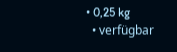• 0,25 kg
  • verfügbar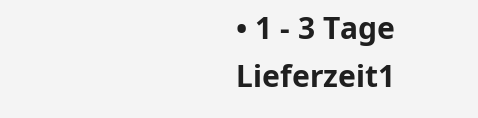• 1 - 3 Tage Lieferzeit1